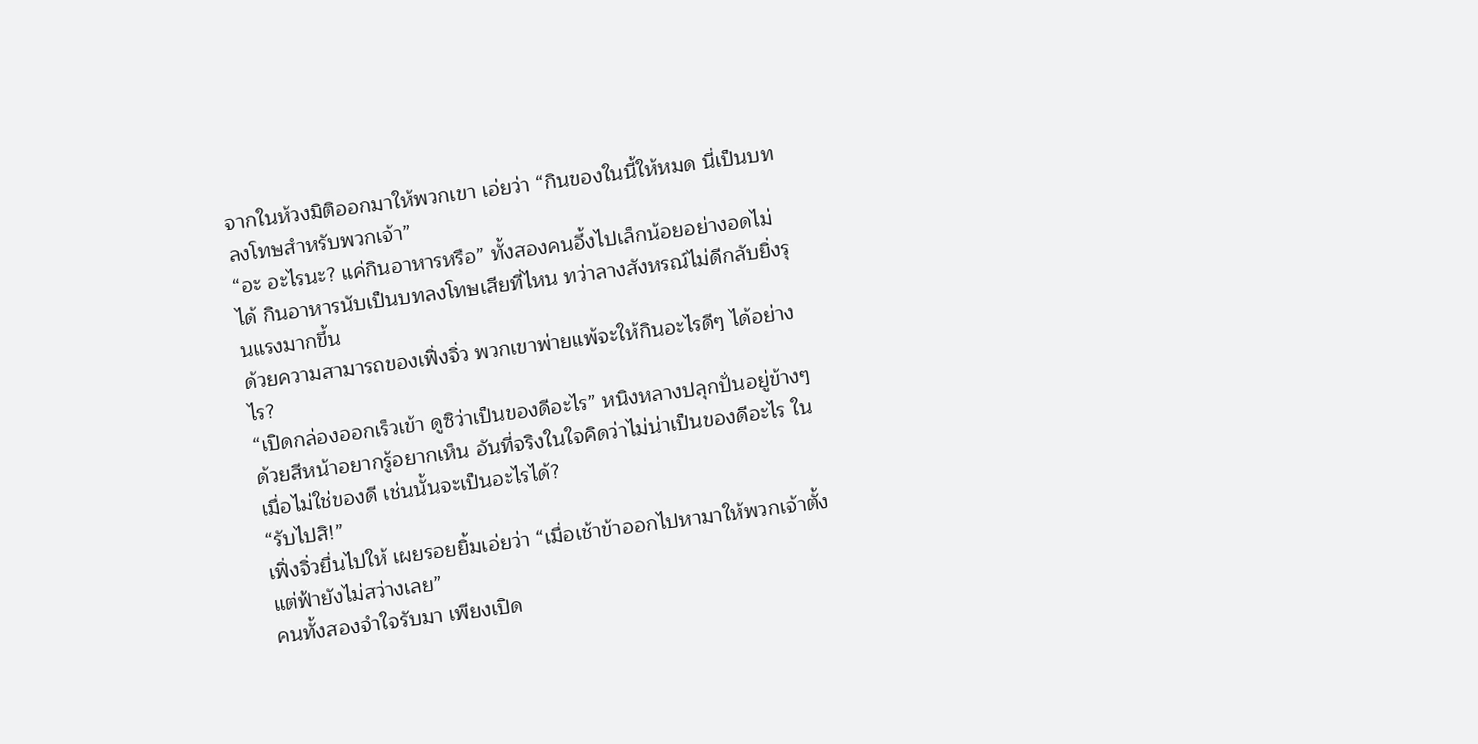จากในห้วงมิติออกมาให้พวกเขา เอ่ยว่า “กินของในนี้ให้หมด นี่เป็นบทลงโทษสำหรับพวกเจ้า”
“อะ อะไรนะ? แค่กินอาหารหรือ” ทั้งสองคนอึ้งไปเล็กน้อยอย่างอดไม่ได้ กินอาหารนับเป็นบทลงโทษเสียที่ไหน ทว่าลางสังหรณ์ไม่ดีกลับยิ่งรุนแรงมากขึ้น
ด้วยความสามารถของเฟิ่งจิ่ว พวกเขาพ่ายแพ้จะให้กินอะไรดีๆ ได้อย่างไร?
“เปิดกล่องออกเร็วเข้า ดูซิว่าเป็นของดีอะไร” หนิงหลางปลุกปั่นอยู่ข้างๆ ด้วยสีหน้าอยากรู้อยากเห็น อันที่จริงในใจคิดว่าไม่น่าเป็นของดีอะไร ในเมื่อไม่ใช่ของดี เช่นนั้นจะเป็นอะไรได้?
“รับไปสิ!”
เฟิ่งจิ่วยื่นไปให้ เผยรอยยิ้มเอ่ยว่า “เมื่อเช้าข้าออกไปหามาให้พวกเจ้าตั้งแต่ฟ้ายังไม่สว่างเลย”
คนทั้งสองจำใจรับมา เพียงเปิด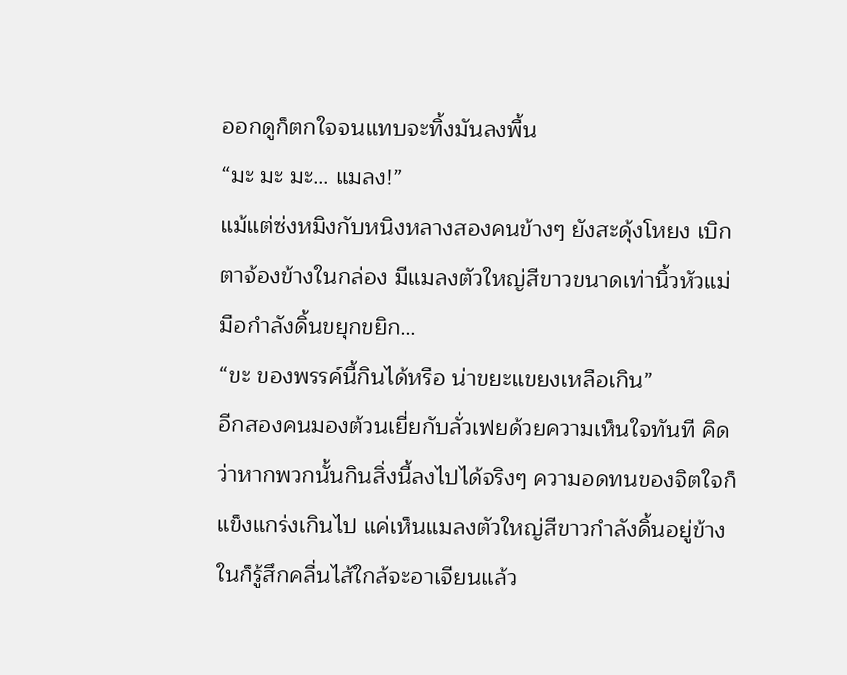ออกดูก็ตกใจจนแทบจะทิ้งมันลงพื้น
“มะ มะ มะ… แมลง!”
แม้แต่ซ่งหมิงกับหนิงหลางสองคนข้างๆ ยังสะดุ้งโหยง เบิกตาจ้องข้างในกล่อง มีแมลงตัวใหญ่สีขาวขนาดเท่านิ้วหัวแม่มือกำลังดิ้นขยุกขยิก…
“ขะ ของพรรค์นี้กินได้หรือ น่าขยะแขยงเหลือเกิน”
อีกสองคนมองต้วนเยี่ยกับลั่วเฟยด้วยความเห็นใจทันที คิดว่าหากพวกนั้นกินสิ่งนี้ลงไปได้จริงๆ ความอดทนของจิตใจก็แข็งแกร่งเกินไป แค่เห็นแมลงตัวใหญ่สีขาวกำลังดิ้นอยู่ข้างในก็รู้สึกคลื่นไส้ใกล้จะอาเจียนแล้ว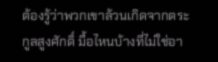ต้องรู้ว่าพวกเขาล้วนเกิดจากตระกูลสูงศักดิ์ มื้อไหนบ้างที่ไม่ใช่อา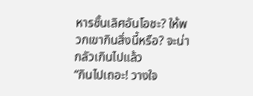หารชั้นเลิศอันโอชะ? ให้พวกเขากินสิ่งนี้หรือ? จะน่ากลัวเกินไปแล้ว
“กินไปเถอะ! วางใจ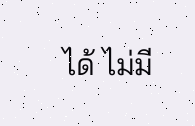ได้ ไม่มี